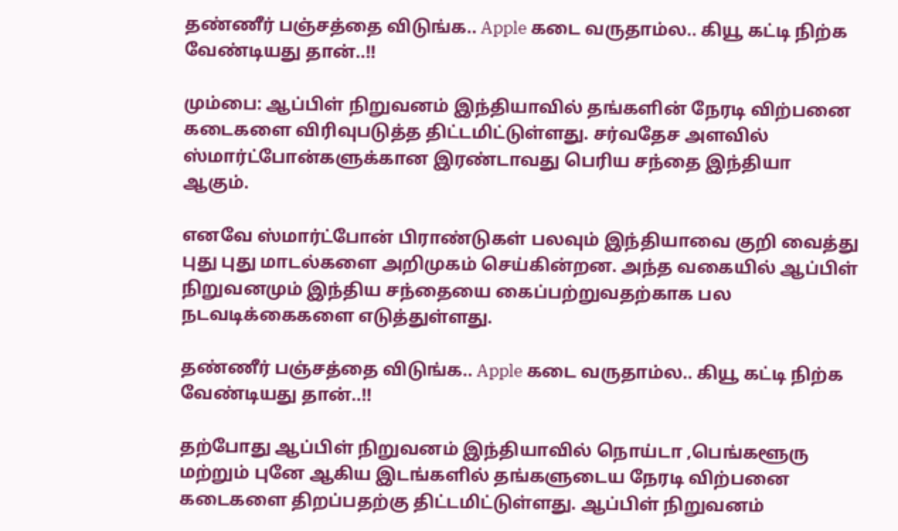தண்ணீர் பஞ்சத்தை விடுங்க.. Apple கடை வருதாம்ல.. கியூ கட்டி நிற்க வேண்டியது தான்..!!

மும்பை: ஆப்பிள் நிறுவனம் இந்தியாவில் தங்களின் நேரடி விற்பனை கடைகளை விரிவுபடுத்த திட்டமிட்டுள்ளது. சர்வதேச அளவில் ஸ்மார்ட்போன்களுக்கான இரண்டாவது பெரிய சந்தை இந்தியா ஆகும்.

எனவே ஸ்மார்ட்போன் பிராண்டுகள் பலவும் இந்தியாவை குறி வைத்து புது புது மாடல்களை அறிமுகம் செய்கின்றன. அந்த வகையில் ஆப்பிள் நிறுவனமும் இந்திய சந்தையை கைப்பற்றுவதற்காக பல நடவடிக்கைகளை எடுத்துள்ளது.

தண்ணீர் பஞ்சத்தை விடுங்க.. Apple கடை வருதாம்ல.. கியூ கட்டி நிற்க வேண்டியது தான்..!!

தற்போது ஆப்பிள் நிறுவனம் இந்தியாவில் நொய்டா ,பெங்களூரு மற்றும் புனே ஆகிய இடங்களில் தங்களுடைய நேரடி விற்பனை கடைகளை திறப்பதற்கு திட்டமிட்டுள்ளது. ஆப்பிள் நிறுவனம்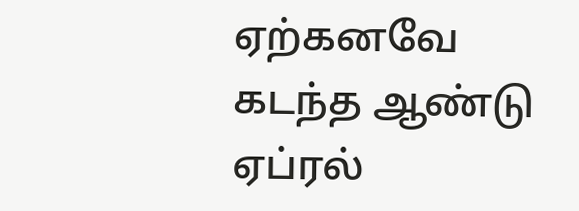ஏற்கனவே கடந்த ஆண்டு ஏப்ரல்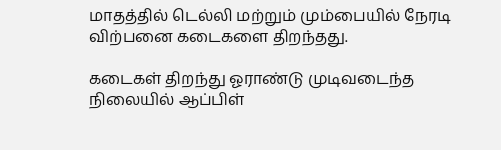மாதத்தில் டெல்லி மற்றும் மும்பையில் நேரடி விற்பனை கடைகளை திறந்தது.

கடைகள் திறந்து ஓராண்டு முடிவடைந்த நிலையில் ஆப்பிள்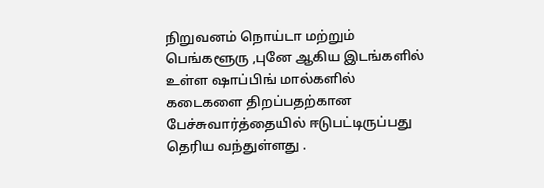நிறுவனம் நொய்டா மற்றும் பெங்களூரு ,புனே ஆகிய இடங்களில் உள்ள ஷாப்பிங் மால்களில் கடைகளை திறப்பதற்கான பேச்சுவார்த்தையில் ஈடுபட்டிருப்பது தெரிய வந்துள்ளது .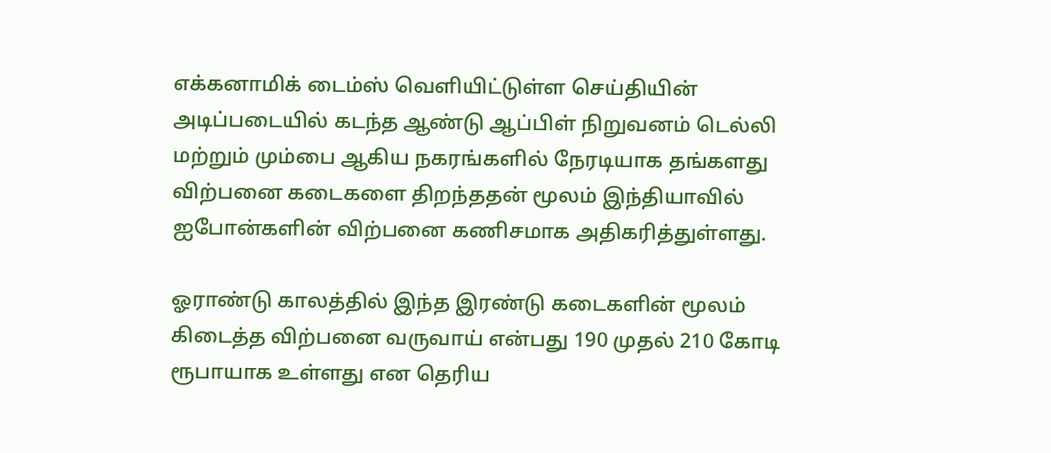எக்கனாமிக் டைம்ஸ் வெளியிட்டுள்ள செய்தியின் அடிப்படையில் கடந்த ஆண்டு ஆப்பிள் நிறுவனம் டெல்லி மற்றும் மும்பை ஆகிய நகரங்களில் நேரடியாக தங்களது விற்பனை கடைகளை திறந்ததன் மூலம் இந்தியாவில் ஐபோன்களின் விற்பனை கணிசமாக அதிகரித்துள்ளது.

ஓராண்டு காலத்தில் இந்த இரண்டு கடைகளின் மூலம் கிடைத்த விற்பனை வருவாய் என்பது 190 முதல் 210 கோடி ரூபாயாக உள்ளது என தெரிய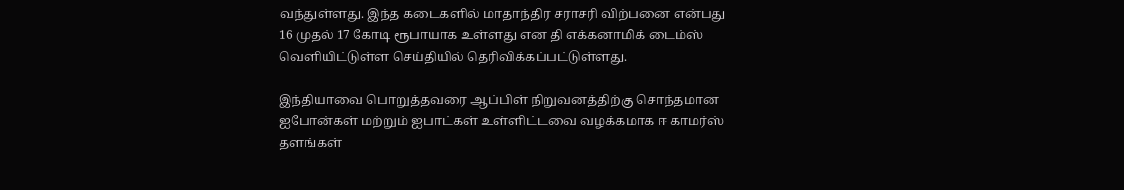வந்துள்ளது. இந்த கடைகளில் மாதாந்திர சராசரி விற்பனை என்பது 16 முதல் 17 கோடி ரூபாயாக உள்ளது என தி எக்கனாமிக் டைம்ஸ் வெளியிட்டுள்ள செய்தியில் தெரிவிக்கப்பட்டுள்ளது.

இந்தியாவை பொறுத்தவரை ஆப்பிள் நிறுவனத்திற்கு சொந்தமான ஐபோன்கள் மற்றும் ஐபாட்கள் உள்ளிட்டவை வழக்கமாக ஈ காமர்ஸ் தளங்கள்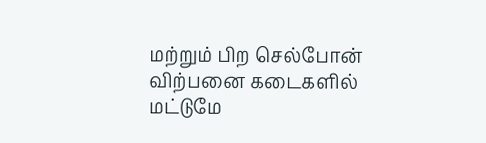மற்றும் பிற செல்போன் விற்பனை கடைகளில் மட்டுமே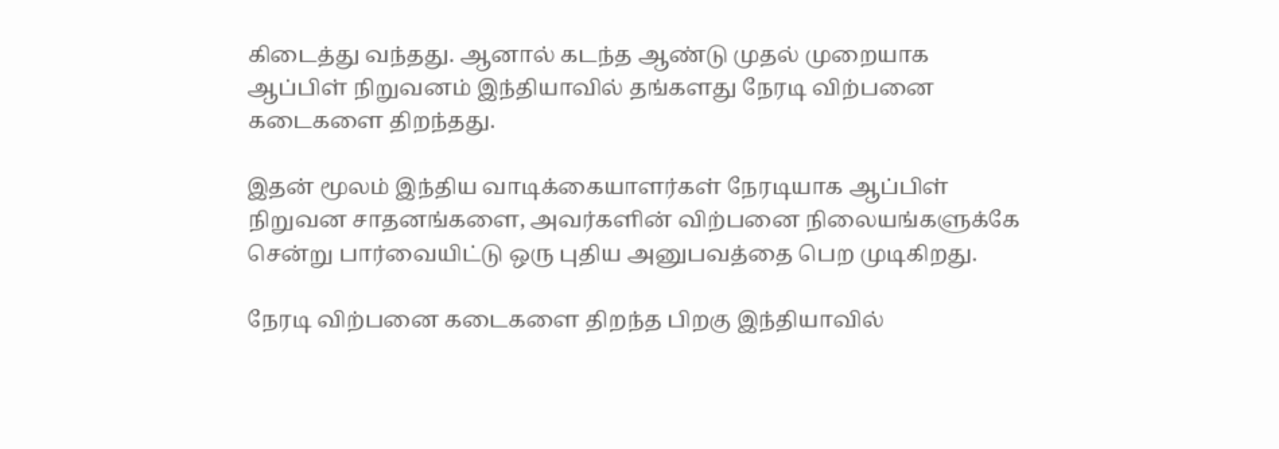கிடைத்து வந்தது. ஆனால் கடந்த ஆண்டு முதல் முறையாக ஆப்பிள் நிறுவனம் இந்தியாவில் தங்களது நேரடி விற்பனை கடைகளை திறந்தது.

இதன் மூலம் இந்திய வாடிக்கையாளர்கள் நேரடியாக ஆப்பிள் நிறுவன சாதனங்களை, அவர்களின் விற்பனை நிலையங்களுக்கே சென்று பார்வையிட்டு ஒரு புதிய அனுபவத்தை பெற முடிகிறது.

நேரடி விற்பனை கடைகளை திறந்த பிறகு இந்தியாவில்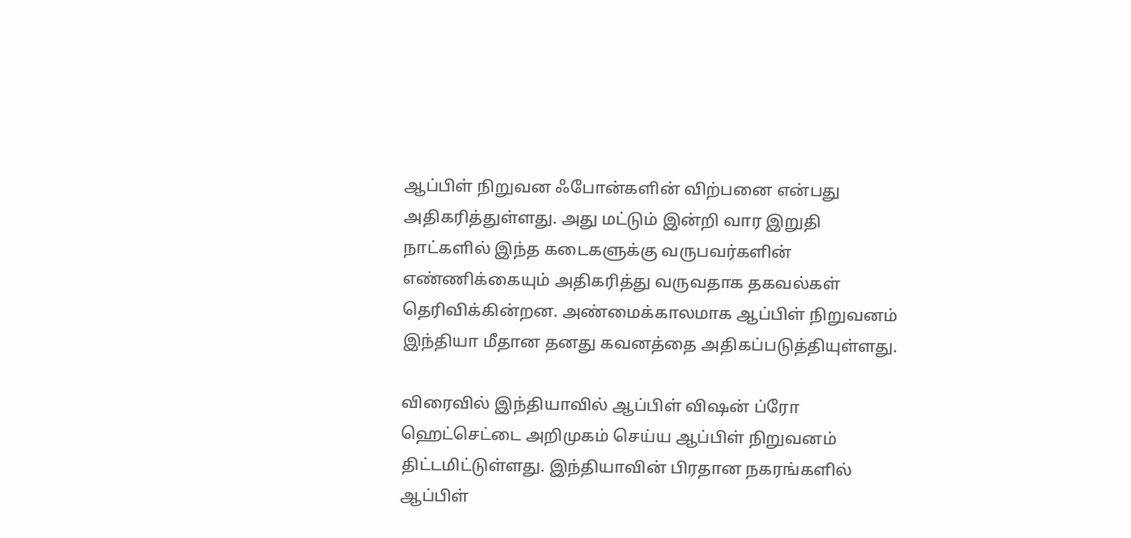ஆப்பிள் நிறுவன ஃபோன்களின் விற்பனை என்பது அதிகரித்துள்ளது. அது மட்டும் இன்றி வார இறுதி நாட்களில் இந்த கடைகளுக்கு வருபவர்களின் எண்ணிக்கையும் அதிகரித்து வருவதாக தகவல்கள் தெரிவிக்கின்றன. அண்மைக்காலமாக ஆப்பிள் நிறுவனம் இந்தியா மீதான தனது கவனத்தை அதிகப்படுத்தியுள்ளது.

விரைவில் இந்தியாவில் ஆப்பிள் விஷன் ப்ரோ ஹெட்செட்டை அறிமுகம் செய்ய ஆப்பிள் நிறுவனம் திட்டமிட்டுள்ளது. இந்தியாவின் பிரதான நகரங்களில் ஆப்பிள்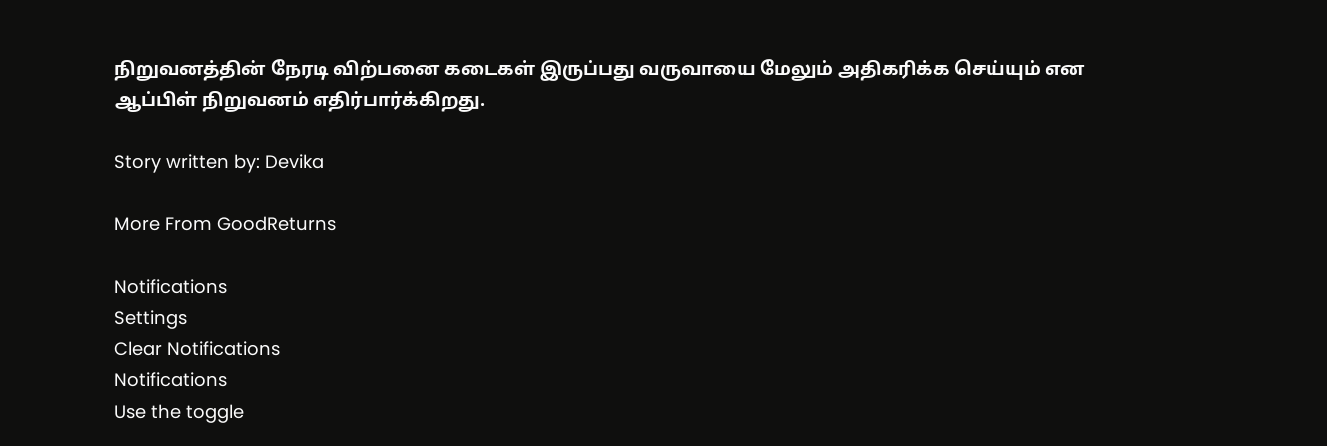நிறுவனத்தின் நேரடி விற்பனை கடைகள் இருப்பது வருவாயை மேலும் அதிகரிக்க செய்யும் என ஆப்பிள் நிறுவனம் எதிர்பார்க்கிறது.

Story written by: Devika

More From GoodReturns

Notifications
Settings
Clear Notifications
Notifications
Use the toggle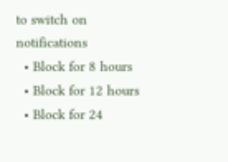to switch on notifications
  • Block for 8 hours
  • Block for 12 hours
  • Block for 24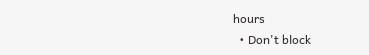hours
  • Don't block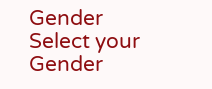Gender
Select your Gender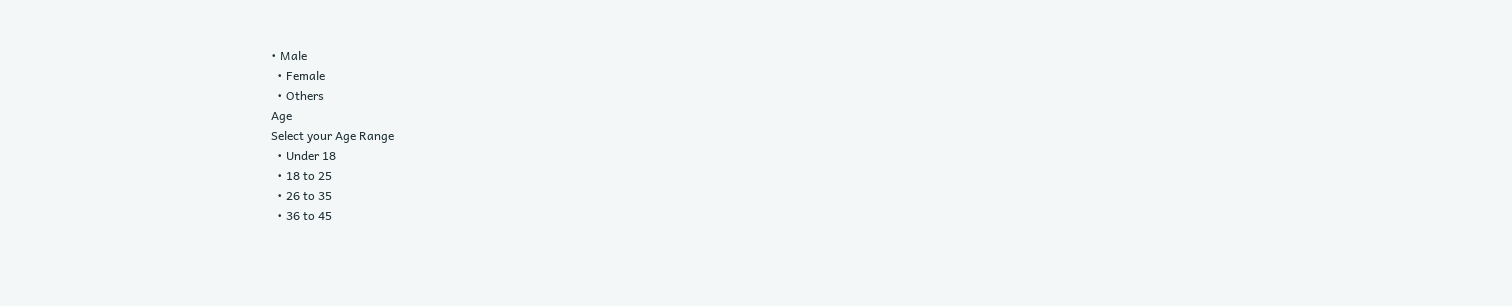• Male
  • Female
  • Others
Age
Select your Age Range
  • Under 18
  • 18 to 25
  • 26 to 35
  • 36 to 45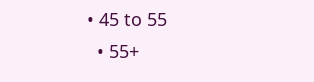• 45 to 55
  • 55+